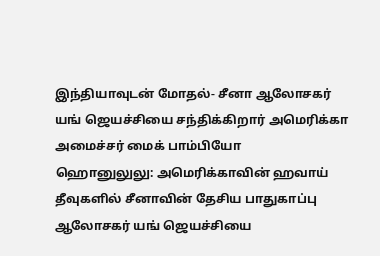இந்தியாவுடன் மோதல்- சீனா ஆலோசகர் யங் ஜெயச்சியை சந்திக்கிறார் அமெரிக்கா அமைச்சர் மைக் பாம்பியோ
ஹொனுலுலு: அமெரிக்காவின் ஹவாய் தீவுகளில் சீனாவின் தேசிய பாதுகாப்பு ஆலோசகர் யங் ஜெயச்சியை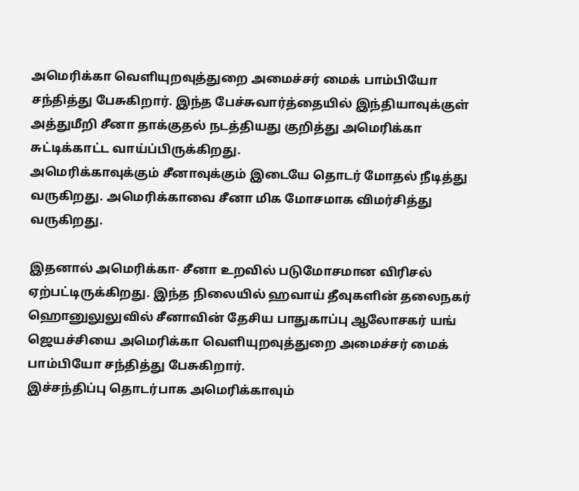அமெரிக்கா வெளியுறவுத்துறை அமைச்சர் மைக் பாம்பியோ சந்தித்து பேசுகிறார். இந்த பேச்சுவார்த்தையில் இந்தியாவுக்குள் அத்துமீறி சீனா தாக்குதல் நடத்தியது குறித்து அமெரிக்கா சுட்டிக்காட்ட வாய்ப்பிருக்கிறது.
அமெரிக்காவுக்கும் சீனாவுக்கும் இடையே தொடர் மோதல் நீடித்து வருகிறது. அமெரிக்காவை சீனா மிக மோசமாக விமர்சித்து வருகிறது.

இதனால் அமெரிக்கா- சீனா உறவில் படுமோசமான விரிசல் ஏற்பட்டிருக்கிறது. இந்த நிலையில் ஹவாய் தீவுகளின் தலைநகர் ஹொனுலுலுவில் சீனாவின் தேசிய பாதுகாப்பு ஆலோசகர் யங் ஜெயச்சியை அமெரிக்கா வெளியுறவுத்துறை அமைச்சர் மைக் பாம்பியோ சந்தித்து பேசுகிறார்.
இச்சந்திப்பு தொடர்பாக அமெரிக்காவும்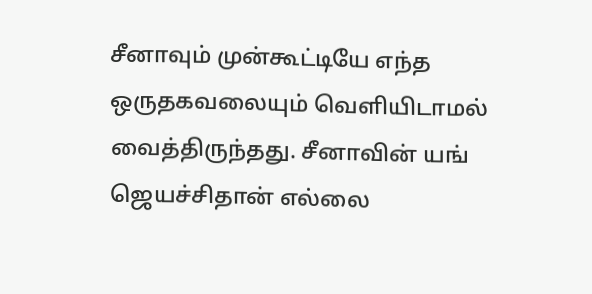சீனாவும் முன்கூட்டியே எந்த ஒருதகவலையும் வெளியிடாமல் வைத்திருந்தது. சீனாவின் யங் ஜெயச்சிதான் எல்லை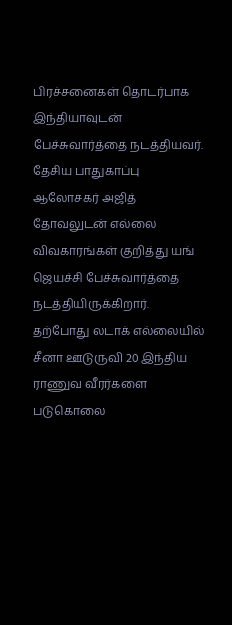பிரச்சனைகள் தொடர்பாக இந்தியாவுடன் பேச்சுவார்த்தை நடத்தியவர்.
தேசிய பாதுகாப்பு ஆலோசகர் அஜித் தோவலுடன் எல்லை விவகாரங்கள் குறித்து யங் ஜெயச்சி பேச்சுவார்த்தை நடத்தியிருக்கிறார். தற்போது லடாக் எல்லையில் சீனா ஊடுருவி 20 இந்திய ராணுவ வீரர்களை படுகொலை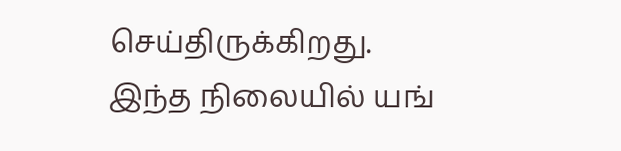செய்திருக்கிறது.
இந்த நிலையில் யங்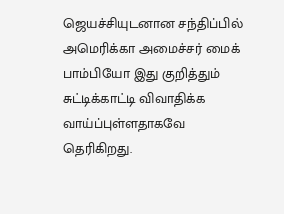ஜெயச்சியுடனான சந்திப்பில் அமெரிக்கா அமைச்சர் மைக் பாம்பியோ இது குறித்தும் சுட்டிக்காட்டி விவாதிக்க வாய்ப்புள்ளதாகவே தெரிகிறது.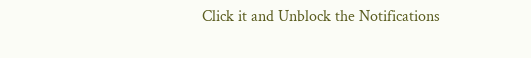Click it and Unblock the Notifications